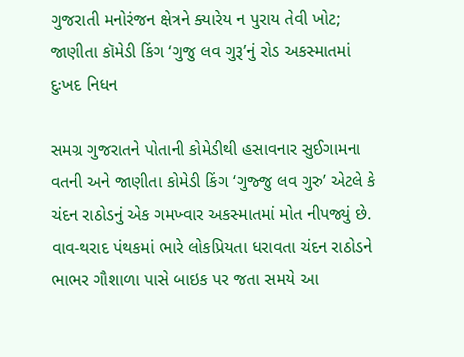ગુજરાતી મનોરંજન ક્ષેત્રને ક્યારેય ન પુરાય તેવી ખોટ; જાણીતા કૉમેડી કિંગ ‘ગુજુ લવ ગુરૂ’નું રોડ અકસ્માતમાં દુઃખદ નિધન

સમગ્ર ગુજરાતને પોતાની કોમેડીથી હસાવનાર સુઈગામના વતની અને જાણીતા કોમેડી કિંગ ‘ગુજ્જુ લવ ગુરુ’ એટલે કે ચંદન રાઠોડનું એક ગમખ્વાર અકસ્માતમાં મોત નીપજ્યું છે. વાવ-થરાદ પંથકમાં ભારે લોકપ્રિયતા ધરાવતા ચંદન રાઠોડને ભાભર ગૌશાળા પાસે બાઇક પર જતા સમયે આ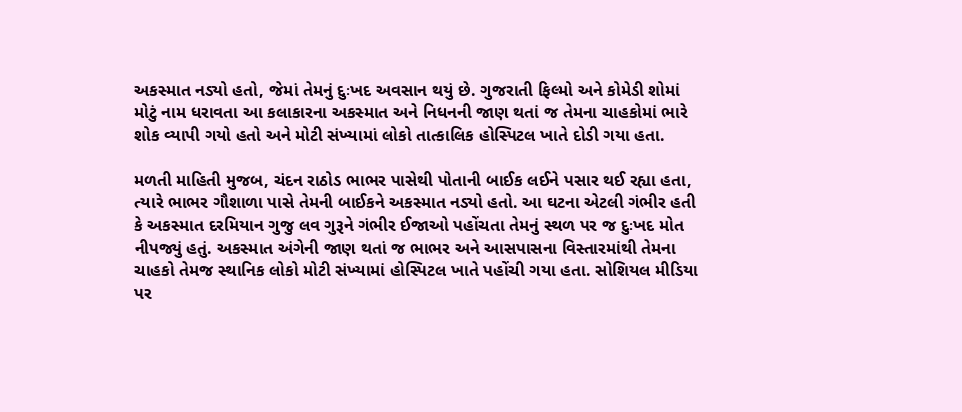અકસ્માત નડ્યો હતો, જેમાં તેમનું દુઃખદ અવસાન થયું છે. ગુજરાતી ફિલ્મો અને કોમેડી શોમાં મોટું નામ ધરાવતા આ કલાકારના અકસ્માત અને નિધનની જાણ થતાં જ તેમના ચાહકોમાં ભારે શોક વ્યાપી ગયો હતો અને મોટી સંખ્યામાં લોકો તાત્કાલિક હોસ્પિટલ ખાતે દોડી ગયા હતા.

મળતી માહિતી મુજબ, ચંદન રાઠોડ ભાભર પાસેથી પોતાની બાઈક લઈને પસાર થઈ રહ્યા હતા, ત્યારે ભાભર ગૌશાળા પાસે તેમની બાઈકને અકસ્માત નડ્યો હતો. આ ઘટના એટલી ગંભીર હતી કે અકસ્માત દરમિયાન ગુજુ લવ ગુરૂને ગંભીર ઈજાઓ પહોંચતા તેમનું સ્થળ પર જ દુઃખદ મોત નીપજ્યું હતું. અકસ્માત અંગેની જાણ થતાં જ ભાભર અને આસપાસના વિસ્તારમાંથી તેમના ચાહકો તેમજ સ્થાનિક લોકો મોટી સંખ્યામાં હોસ્પિટલ ખાતે પહોંચી ગયા હતા. સોશિયલ મીડિયા પર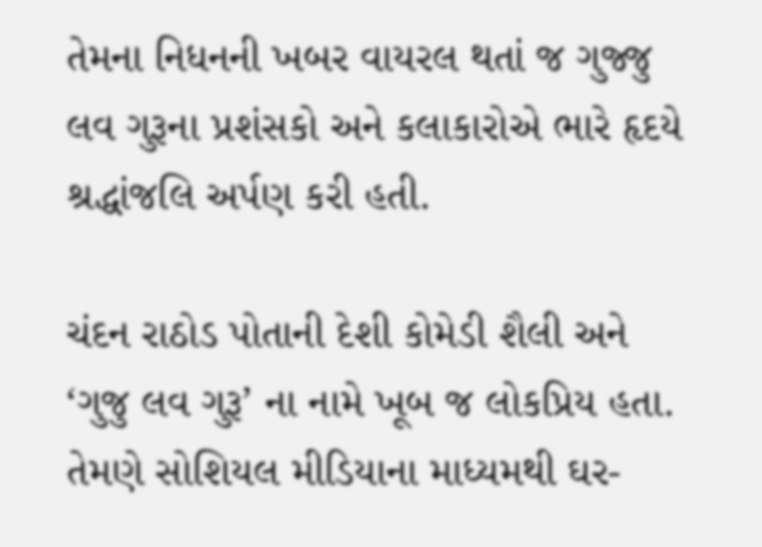તેમના નિધનની ખબર વાયરલ થતાં જ ગુજ્જુ લવ ગુરૂના પ્રશંસકો અને કલાકારોએ ભારે હૃદયે શ્રદ્ધાંજલિ અર્પણ કરી હતી.

ચંદન રાઠોડ પોતાની દેશી કોમેડી શૈલી અને ‘ગુજુ લવ ગુરૂ’ ના નામે ખૂબ જ લોકપ્રિય હતા. તેમણે સોશિયલ મીડિયાના માધ્યમથી ઘર-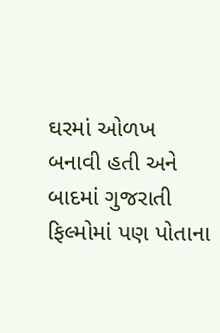ઘરમાં ઓળખ બનાવી હતી અને બાદમાં ગુજરાતી ફિલ્મોમાં પણ પોતાના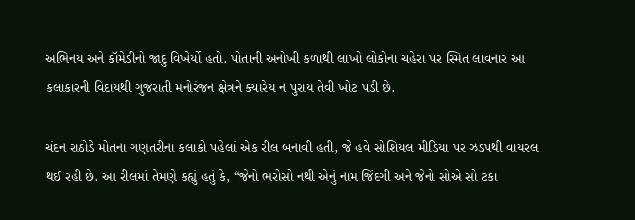અભિનય અને કૉમેડીનો જાદુ વિખેર્યો હતો. પોતાની અનોખી કળાથી લાખો લોકોના ચહેરા પર સ્મિત લાવનાર આ કલાકારની વિદાયથી ગુજરાતી મનોરંજન ક્ષેત્રને ક્યારેય ન પુરાય તેવી ખોટ પડી છે.

ચંદન રાઠોડે મોતના ગણતરીના કલાકો પહેલાં એક રીલ બનાવી હતી, જે હવે સોશિયલ મીડિયા પર ઝડપથી વાયરલ થઈ રહી છે. આ રીલમાં તેમણે કહ્યું હતું કે, “જેનો ભરોસો નથી એનું નામ જિંદગી અને જેનો સોએ સો ટકા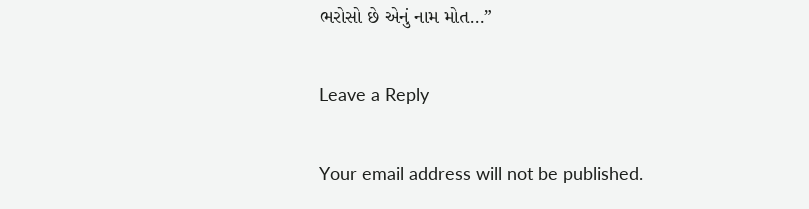ભરોસો છે એનું નામ મોત…”

Leave a Reply

Your email address will not be published.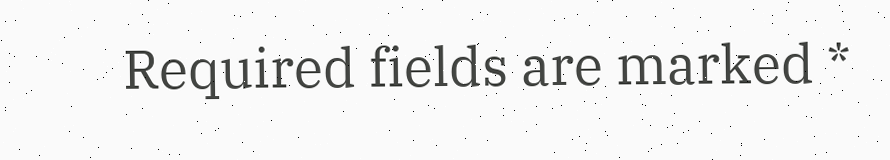Required fields are marked *